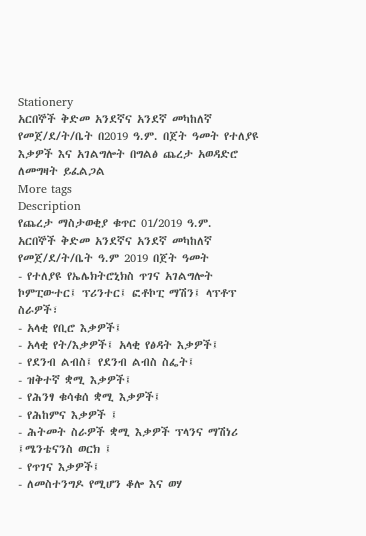Stationery
አርበኞች ቅድመ አንደኛና አንደኛ መካከለኛ የመጀ/ደ/ት/ቤት በ2019 ዓ.ም. በጀት ዓመት የተለያዩ እቃዎች እና አገልግሎት በግልፅ ጨረታ አወዳድሮ ለመግዛት ይፈልጋል
More tags
Description
የጨረታ ማስታወቂያ ቁጥር 01/2019 ዓ.ም.
አርበኞች ቅድመ አንደኛና አንደኛ መካከለኛ የመጀ/ደ/ት/ቤት ዓ.ም 2019 በጀት ዓመት
- የተለያዩ የኤሌክትሮኒክስ ጥገና አገልግሎት ኮምፒውተር፤ ፕሪንተር፤ ፎቶኮፒ ማሽን፤ ላፕቶፕ ስራዎች፣
- አላቂ የቢሮ እቃዎች፤
- አላቂ የት/እቃዎች፤ አላቂ የፅዳት እቃዎች፤
- የደንብ ልብስ፤ የደንብ ልብስ ስፌት፤
- ዝቅተኛ ቋሚ እቃዎች፤
- የሕንፃ ቁሳቁሰ ቋሚ እቃዎች፤
- የሕከምና እቃዎች ፤
- ሕትመት ስራዎች ቋሚ እቃዎች ፕላንና ማሽነሪ ፤ሜንቴናንስ ወርክ ፤
- የጥገና እቃዎች፤
- ለመስተንግዶ የሚሆን ቆሎ እና ወሃ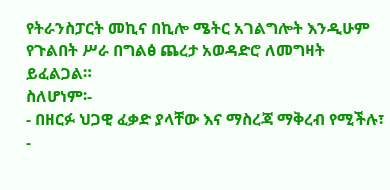የትራንስፓርት መኪና በኪሎ ሜትር አገልግሎት እንዲሁም የጉልበት ሥራ በግልፅ ጨረታ አወዳድሮ ለመግዛት ይፈልጋል።
ስለሆነም፡-
- በዘርፉ ህጋዊ ፈቃድ ያላቸው እና ማስረጃ ማቅረብ የሚችሉ፣
-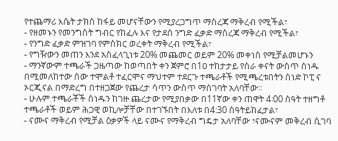የተጨማሪ እሴት ታክስ ከፋይ መሆናቸውን የሚያረጋግጥ ማስረጃ ማቅረብ የሚችል፣
- የዘመኑን የመንግስት ግብር የከፈሉ እና የታደሰ ንግድ ፈቃድ ማስረጃ ማቅረብ የሚችል፣
- የንግድ ፈቃድ ምዝገባ የምስክር ወረቀት ማቅረብ የሚችል፣
- የግዥውን መጠን እንደ አስፈላጊነቱ 20% መጨመር ወይም 20% መቀነስ የሚቻልመሆኑን
- ማንኛውም ተጫራች ጋዜጣው ከወጣበት ቀን ጀምሮ በ1ዐ ተከታታይ የስራ ቀናት ውስጥ ሰነዱ በሚመለከተው ሰው ተሞልቶ ተፈርሞና ማህተም ተደርጉ ተጫራቶች የሚጫረቱበትን ሰነድ ኮፒ ና ኦርጂናል በማድረግ በተዘጋጀው የጨረታ ሳጥን ውስጥ ማሰገባት አለባቸው።
- ሁሉም ተጫራቾች ሰነዱን ከገዙ ጨረታው የሚያበቃው በ11ኛው ቀን ጠዋት 4፡00 ሰዓት ተዘግቶ ተጫራቶች ወይም ሕጋዊ ወኪሎቻቸው በተገኙበት በእለቱ በ4:30 ሰዓትይከፈታል፣
- ናሙና ማቅረብ የሚቻል ዕቃዎች ላይ ናሙና የማቅረብ ግዴታ አለባቸው ፣ናሙናም መቅረብ ሲገባ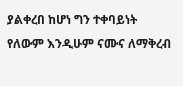ያልቀረበ ከሆነ ግን ተቀባይነት የለውም እንዲሁም ናሙና ለማቅረብ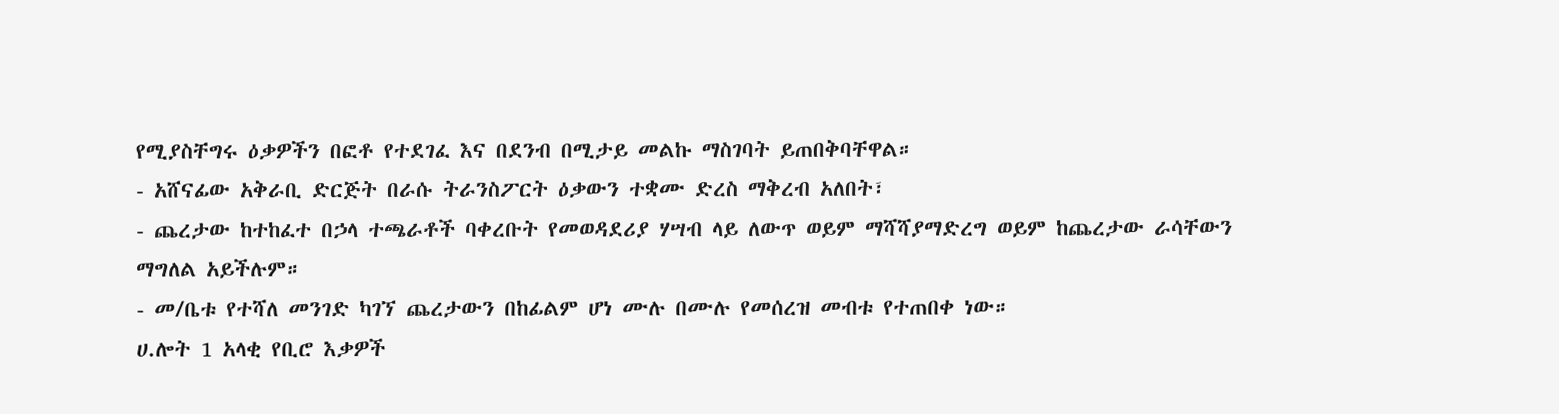የሚያስቸግሩ ዕቃዎችን በፎቶ የተደገፈ እና በደንብ በሚታይ መልኩ ማስገባት ይጠበቅባቸዋል።
- አሸናፊው አቅራቢ ድርጅት በራሱ ትራንስፖርት ዕቃውን ተቋሙ ድረስ ማቅረብ አለበት፣
- ጨረታው ከተከፈተ በኃላ ተጫራቶች ባቀረቡት የመወዳደሪያ ሃሣብ ላይ ለውጥ ወይም ማሻሻያማድረግ ወይም ከጨረታው ራሳቸውን ማግለል አይችሉም።
- መ/ቤቱ የተሻለ መንገድ ካገኘ ጨረታውን በከፊልም ሆነ ሙሉ በሙሉ የመሰረዝ መብቱ የተጠበቀ ነው።
ሀ.ሎት 1 አላቂ የቢሮ እቃዎች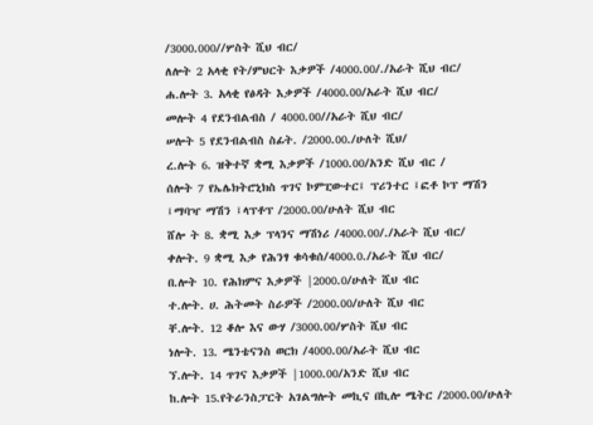/3000.000//ሦስት ሺህ ብር/
ለሎት 2 አላቂ የት/ምህርት እቃዎች /4000.00/./አራት ሺህ ብር/
ሐ.ሎት 3. አላቂ የፅዳት እቃዎች /4000.00/አራት ሺህ ብር/
መሎት 4 የደንብልብስ / 4000.00//አራት ሺህ ብር/
ሠሎት 5 የደንብልብስ ስፊት. /2000.00./ሁለት ሺህ/
ረ.ሎት 6. ዝቅተኛ ቋሚ እቃዎች /1000.00/አንድ ሺህ ብር /
ሰሎት 7 የኤሌክትሮኒክስ ጥገና ኮምፒውተር፤ ፕሪንተር ፤ፎቶ ኮፕ ማሽን ፤ማባዣ ማሽን ፤ላፕቶፕ /2000.00/ሁለት ሺህ ብር
ሸሎ ት 8. ቋሚ እቃ ፕላንና ማሽነሪ /4000.00/./አራት ሺህ ብር/
ቀሎት. 9 ቋሚ እቃ የሕንፃ ቁሳቁሰ/4000.0./አራት ሺህ ብር/
በ.ሎት 10. የሕክምና እቃዎች |2000.0/ሁለት ሺህ ብር
ተ.ሎት. ሀ. ሕትመት ስራዎች /2000.00/ሁለት ሺህ ብር
ቸ.ሎት. 12 ቆሎ እና ውሃ /3000.00/ሦስት ሺህ ብር
ነሎት. 13. ሜንቴናንስ ወርክ /4000.00/አራት ሺህ ብር
ኘ.ሎት. 14 ጥገና እቃዎች |1000.00/አንድ ሺህ ብር
ከ.ሎት 15.የትራንስፓርት አገልግሎት መኪና በኪሎ ሜትር /2000.00/ሁለት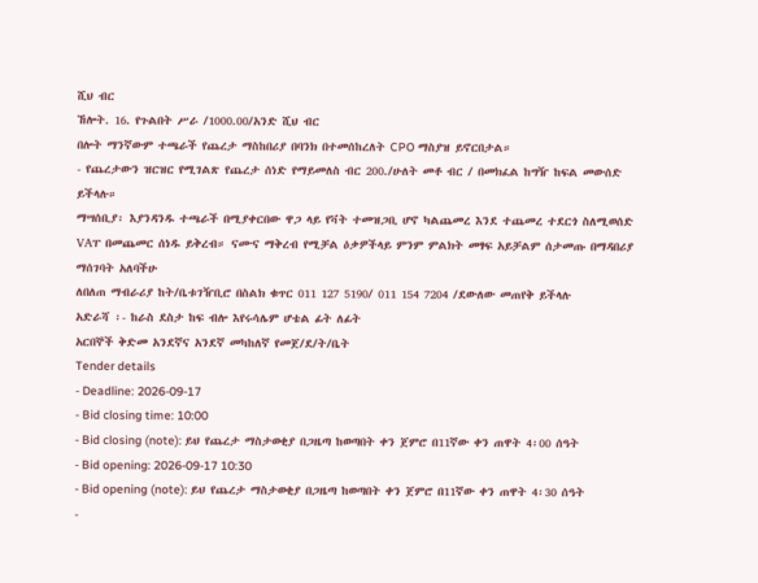ሺህ ብር
ኸሎት. 16. የጉልበት ሥራ /1000.00/አንድ ሺህ ብር
በሎት ማንኛውም ተጫራች የጨረታ ማስከበሪያ በባንክ በተመሰከረለት CPO ማስያዝ ይኖርበታል።
- የጨረታውን ዝርዝር የሚገልጽ የጨረታ ሰነድ የማይመለስ ብር 200./ሁለት መቶ ብር / በመክፈል ከግዥ ከፍል መውሰድ ይችላሉ።
ማሣሰቢያ፡ እያንዳንዱ ተጫራች በሚያቀርበው ዋጋ ላይ የቫት ተመዝጋቢ ሆኖ ካልጨመረ እንደ ተጨመረ ተደርጎ ስለሚወሰድ VAፐ በመጨመር ሰነዱ ይቅረብ። ናሙና ማቅረብ የሚቻል ዕቃዎችላይ ምንም ምልክት መፃፍ አይቻልም ሰታመጡ በማዳበሪያ ማሰገባት አለባችሁ
ለበለጠ ማብራሪያ ከት/ቤቱገዥቢሮ በስልክ ቁጥር 011 127 5190/ 011 154 7204 /ደውለው መጠየቅ ይችላሉ
አድራሻ ፡- ከራስ ደስታ ከፍ ብሎ እየሩሳሌም ሆቴል ፊት ለፊት
አርበኞች ቅድመ አንደኛና አንደኛ መካከለኛ የመጀ/ደ/ት/ቤት
Tender details
- Deadline: 2026-09-17
- Bid closing time: 10:00
- Bid closing (note): ይህ የጨረታ ማስታወቂያ በጋዜጣ ከወጣበት ቀን ጀምሮ በ11ኛው ቀን ጠዋት 4፡00 ሰዓት
- Bid opening: 2026-09-17 10:30
- Bid opening (note): ይህ የጨረታ ማስታወቂያ በጋዜጣ ከወጣበት ቀን ጀምሮ በ11ኛው ቀን ጠዋት 4፡30 ሰዓት
-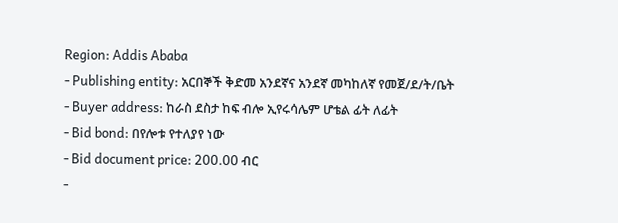Region: Addis Ababa
- Publishing entity: አርበኞች ቅድመ አንደኛና አንደኛ መካከለኛ የመጀ/ደ/ት/ቤት
- Buyer address: ከራስ ደስታ ከፍ ብሎ ኢየሩሳሌም ሆቴል ፊት ለፊት
- Bid bond: በየሎቱ የተለያየ ነው
- Bid document price: 200.00 ብር
-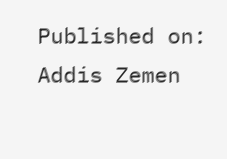Published on: Addis Zemen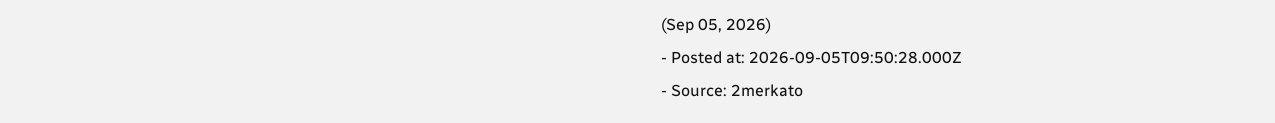(Sep 05, 2026)
- Posted at: 2026-09-05T09:50:28.000Z
- Source: 2merkato